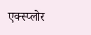एक्स्प्लोर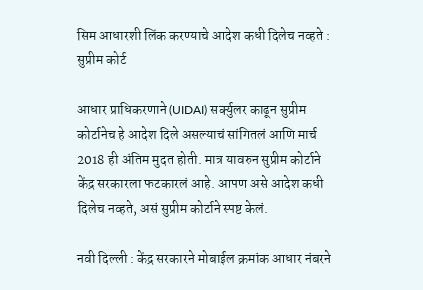सिम आधारशी लिंक करण्याचे आदेश कधी दिलेच नव्हते : सुप्रीम कोर्ट

आधार प्राधिकरणाने (UIDAI) सर्क्युलर काढून सुप्रीम कोर्टानेच हे आदेश दिले असल्याचं सांगितलं आणि मार्च 2018 ही अंतिम मुदत होती. मात्र यावरुन सुप्रीम कोर्टाने केंद्र सरकारला फटकारलं आहे. आपण असे आदेश कधी दिलेच नव्हते, असं सुप्रीम कोर्टाने स्पष्ट केलं.

नवी दिल्ली : केंद्र सरकारने मोबाईल क्रमांक आधार नंबरने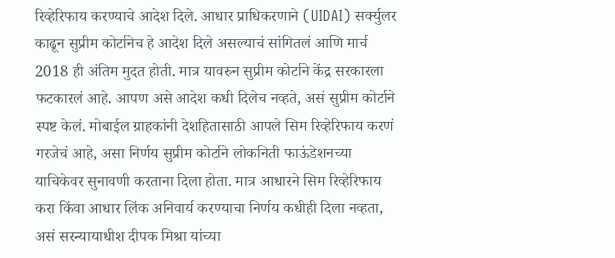रिव्हेरिफाय करण्याचे आदेश दिले. आधार प्राधिकरणाने (UIDAI) सर्क्युलर काढून सुप्रीम कोर्टानेच हे आदेश दिले असल्याचं सांगितलं आणि मार्च 2018 ही अंतिम मुदत होती. मात्र यावरुन सुप्रीम कोर्टाने केंद्र सरकारला फटकारलं आहे. आपण असे आदेश कधी दिलेच नव्हते, असं सुप्रीम कोर्टाने स्पष्ट केलं. मोबाईल ग्राहकांनी देशहितासाठी आपले सिम रिव्हेरिफाय करणं गरजेचं आहे, असा निर्णय सुप्रीम कोर्टाने लोकनिती फाऊंडेशनच्या याचिकेवर सुनावणी करताना दिला होता. मात्र आधारने सिम रिव्हेरिफाय करा किंवा आधार लिंक अनिवार्य करण्याचा निर्णय कधीही दिला नव्हता, असं सरन्यायाधीश दीपक मिश्रा यांच्या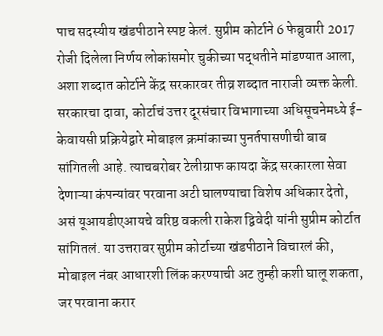पाच सदस्यीय खंडपीठाने स्पष्ट केलं. सुप्रीम कोर्टाने 6 फेब्रुवारी 2017 रोजी दिलेला निर्णय लोकांसमोर चुकीच्या पद्धतीने मांडण्यात आला, अशा शब्दात कोर्टाने केंद्र सरकारवर तीव्र शब्दात नाराजी व्यक्त केली. सरकारचा दावा, कोर्टाचं उत्तर दूरसंचार विभागाच्या अधिसूचनेमध्ये ई-केवायसी प्रक्रियेद्वारे मोबाइल क्रमांकाच्या पुनर्तपासणीची बाब सांगितली आहे. त्याचबरोबर टेलीग्राफ कायदा केंद्र सरकारला सेवा देणाऱ्या कंपन्यांवर परवाना अटी घालण्याचा विशेष अधिकार देतो, असं यूआयडीएआयचे वरिष्ठ वकली राकेश द्विवेदी यांनी सुप्रीम कोर्टात सांगितलं. या उत्तरावर सुप्रीम कोर्टाच्या खंडपीठाने विचारलं की, मोबाइल नंबर आधारशी लिंक करण्याची अट तुम्ही कशी घालू शकता, जर परवाना करार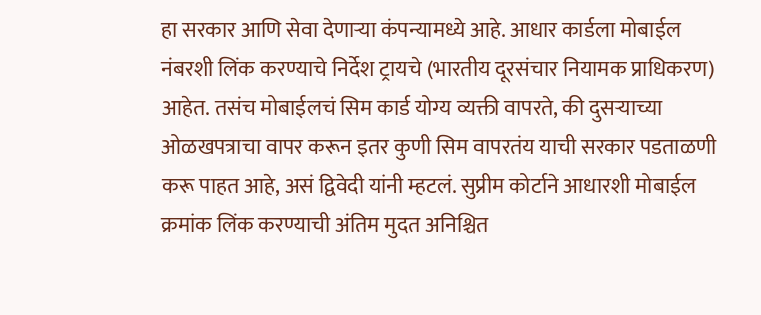हा सरकार आणि सेवा देणाऱ्या कंपन्यामध्ये आहे. आधार कार्डला मोबाईल नंबरशी लिंक करण्याचे निर्देश ट्रायचे (भारतीय दूरसंचार नियामक प्राधिकरण) आहेत. तसंच मोबाईलचं सिम कार्ड योग्य व्यक्ती वापरते, की दुसऱ्याच्या ओळखपत्राचा वापर करून इतर कुणी सिम वापरतंय याची सरकार पडताळणी करू पाहत आहे, असं द्विवेदी यांनी म्हटलं. सुप्रीम कोर्टाने आधारशी मोबाईल क्रमांक लिंक करण्याची अंतिम मुदत अनिश्चित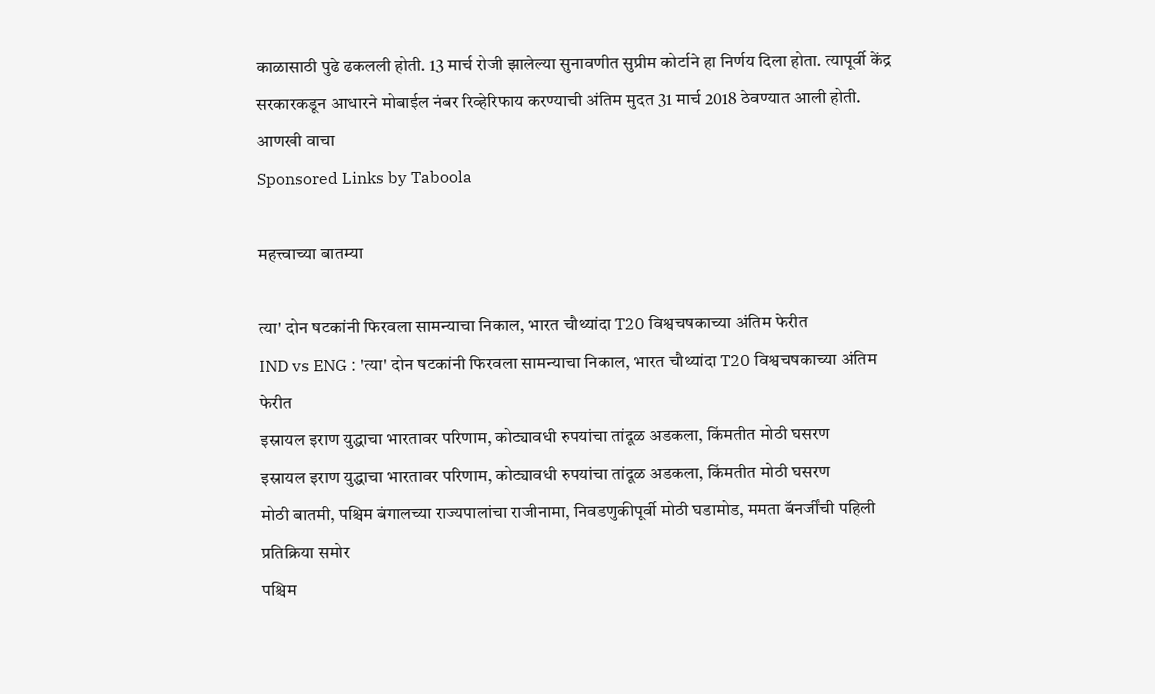काळासाठी पुढे ढकलली होती. 13 मार्च रोजी झालेल्या सुनावणीत सुप्रीम कोर्टाने हा निर्णय दिला होता. त्यापूर्वी केंद्र सरकारकडून आधारने मोबाईल नंबर रिव्हेरिफाय करण्याची अंतिम मुदत 31 मार्च 2018 ठेवण्यात आली होती.
आणखी वाचा
Sponsored Links by Taboola

महत्त्वाच्या बातम्या

त्या' दोन षटकांनी फिरवला सामन्याचा निकाल, भारत चौथ्यांदा T20 विश्वचषकाच्या अंतिम फेरीत
IND vs ENG : 'त्या' दोन षटकांनी फिरवला सामन्याचा निकाल, भारत चौथ्यांदा T20 विश्वचषकाच्या अंतिम फेरीत
इस्रायल इराण युद्धाचा भारतावर परिणाम, कोट्यावधी रुपयांचा तांदूळ अडकला, किंमतीत मोठी घसरण
इस्रायल इराण युद्धाचा भारतावर परिणाम, कोट्यावधी रुपयांचा तांदूळ अडकला, किंमतीत मोठी घसरण
मोठी बातमी, पश्चिम बंगालच्या राज्यपालांचा राजीनामा, निवडणुकीपूर्वी मोठी घडामोड, ममता बॅनर्जींची पहिली प्रतिक्रिया समोर
पश्चिम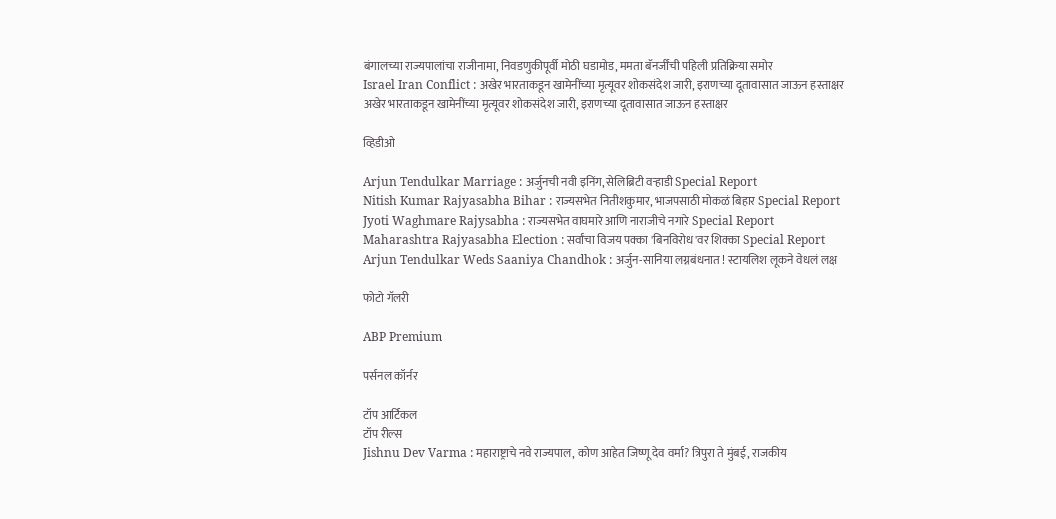बंगालच्या राज्यपालांचा राजीनामा, निवडणुकीपूर्वी मोठी घडामोड, ममता बॅनर्जींची पहिली प्रतिक्रिया समोर
Israel Iran Conflict : अखेर भारताकडून खामेनींच्या मृत्यूवर शोकसंदेश जारी, इराणच्या दूतावासात जाऊन हस्ताक्षर
अखेर भारताकडून खामेनींच्या मृत्यूवर शोकसंदेश जारी, इराणच्या दूतावासात जाऊन हस्ताक्षर

व्हिडीओ

Arjun Tendulkar Marriage : अर्जुनची नवी इनिंग, सेलिब्रिटी वऱ्हाडी Special Report
Nitish Kumar Rajyasabha Bihar : राज्यसभेत नितीशकुमार, भाजपसाठी मोकळं बिहार Special Report
Jyoti Waghmare Rajysabha : राज्यसभेत वाघमारे आणि नाराजीचे नगारे Special Report
Maharashtra Rajyasabha Election : सर्वांचा विजय पक्का 'बिनविरोध'वर शिक्का Special Report
Arjun Tendulkar Weds Saaniya Chandhok : अर्जुन-सानिया लग्नबंधनात ! स्टायलिश लूकने वेधलं लक्ष

फोटो गॅलरी

ABP Premium

पर्सनल कॉर्नर

टॉप आर्टिकल
टॉप रील्स
Jishnu Dev Varma : महाराष्ट्राचे नवे राज्यपाल, कोण आहेत जिष्णू देव वर्मा? त्रिपुरा ते मुंबई, राजकीय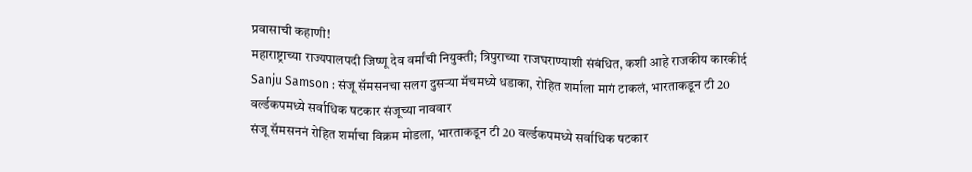प्रवासाची कहाणी!
महाराष्ट्राच्या राज्यपालपदी जिष्णू देव वर्मांची नियुक्ती; त्रिपुराच्या राजघराण्याशी संबंधित, कशी आहे राजकीय कारकीर्द
Sanju Samson : संजू सॅमसनचा सलग दुसऱ्या मॅचमध्ये धडाका, रोहित शर्माला मागं टाकलं, भारताकडून टी 20 वर्ल्डकपमध्ये सर्वाधिक षटकार संजूच्या नाववार
संजू सॅमसननं रोहित शर्माचा विक्रम मोडला, भारताकडून टी 20 वर्ल्डकपमध्ये सर्वाधिक षटकार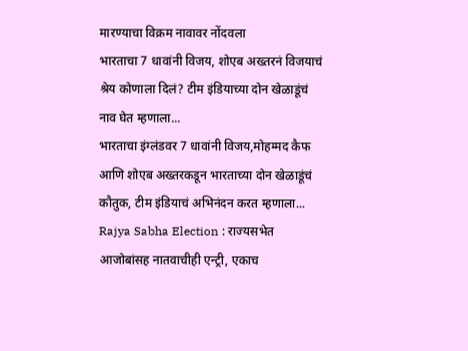मारण्याचा विक्रम नावावर नोंदवला
भारताचा 7 धावांनी विजय, शोएब अख्तरनं विजयाचं श्रेय कोणाला दिलं? टीम इंडियाच्या दोन खेळाडूंचं नाव घेत म्हणाला...
भारताचा इंग्लंडवर 7 धावांनी विजय,मोहम्मद कैफ आणि शोएब अख्तरकडून भारताच्या दोन खेळाडूंचं कौतुक, टीम इंडियाचं अभिनंदन करत म्हणाला...
Rajya Sabha Election : राज्यसभेत आजोबांसह नातवाचीही एन्ट्री, एकाच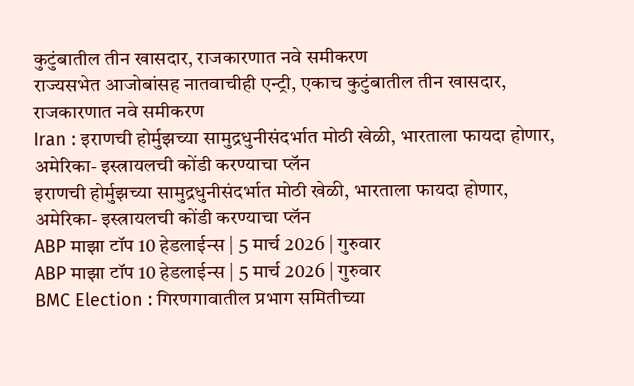कुटुंबातील तीन खासदार, राजकारणात नवे समीकरण
राज्यसभेत आजोबांसह नातवाचीही एन्ट्री, एकाच कुटुंबातील तीन खासदार, राजकारणात नवे समीकरण
Iran : इराणची होर्मुझच्या सामुद्रधुनीसंदर्भात मोठी खेळी, भारताला फायदा होणार, अमेरिका- इस्त्रायलची कोंडी करण्याचा प्लॅन
इराणची होर्मुझच्या सामुद्रधुनीसंदर्भात मोठी खेळी, भारताला फायदा होणार, अमेरिका- इस्त्रायलची कोंडी करण्याचा प्लॅन
ABP माझा टॉप 10 हेडलाईन्स | 5 मार्च 2026 | गुरुवार
ABP माझा टॉप 10 हेडलाईन्स | 5 मार्च 2026 | गुरुवार
BMC Election : गिरणगावातील प्रभाग समितीच्या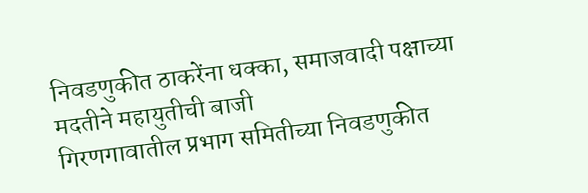निवडणुकीत ठाकरेंना धक्का, समाजवादी पक्षाच्या मदतीने महायुतीची बाजी
गिरणगावातील प्रभाग समितीच्या निवडणुकीत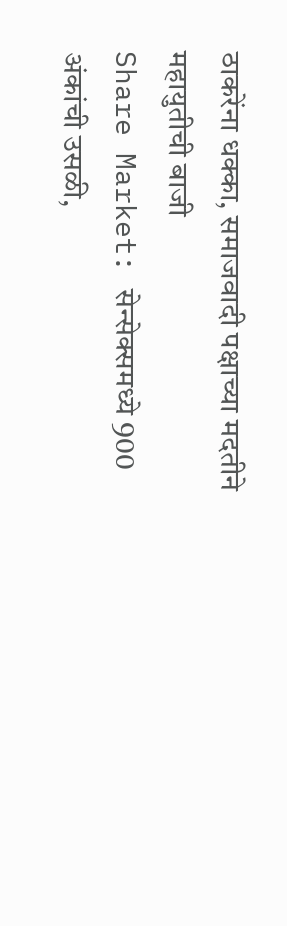ठाकरेंना धक्का, समाजवादी पक्षाच्या मदतीने महायुतीची बाजी
Share Market: सेन्सेक्समध्ये 900 अंकांची उसळी,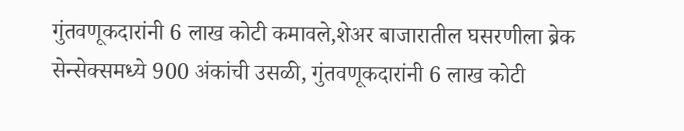गुंतवणूकदारांनी 6 लाख कोटी कमावले,शेअर बाजारातील घसरणीला ब्रेक
सेन्सेक्समध्ये 900 अंकांची उसळी, गुंतवणूकदारांनी 6 लाख कोटी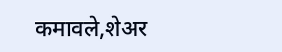कमावले,शेअर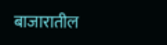बाजारातील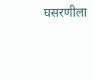घसरणीला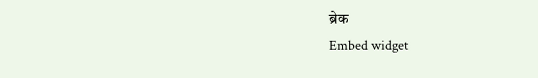ब्रेक
Embed widget